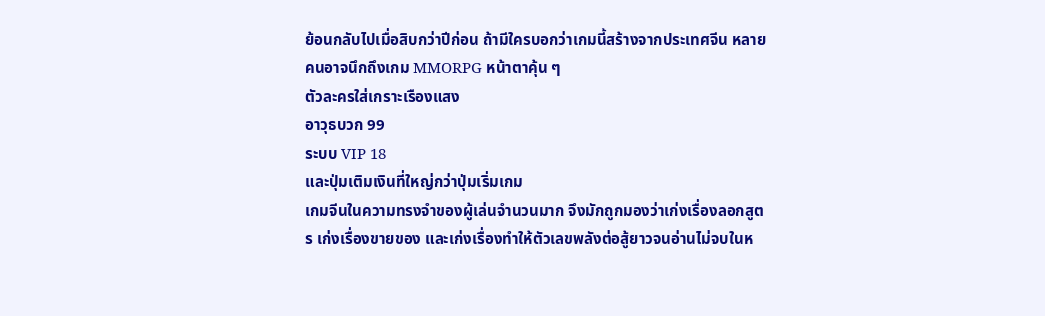ย้อนกลับไปเมื่อสิบกว่าปีก่อน ถ้ามีใครบอกว่าเกมนี้สร้างจากประเทศจีน หลายคนอาจนึกถึงเกม MMORPG หน้าตาคุ้น ๆ
ตัวละครใส่เกราะเรืองแสง
อาวุธบวก 99
ระบบ VIP 18
และปุ่มเติมเงินที่ใหญ่กว่าปุ่มเริ่มเกม
เกมจีนในความทรงจำของผู้เล่นจำนวนมาก จึงมักถูกมองว่าเก่งเรื่องลอกสูตร เก่งเรื่องขายของ และเก่งเรื่องทำให้ตัวเลขพลังต่อสู้ยาวจนอ่านไม่จบในห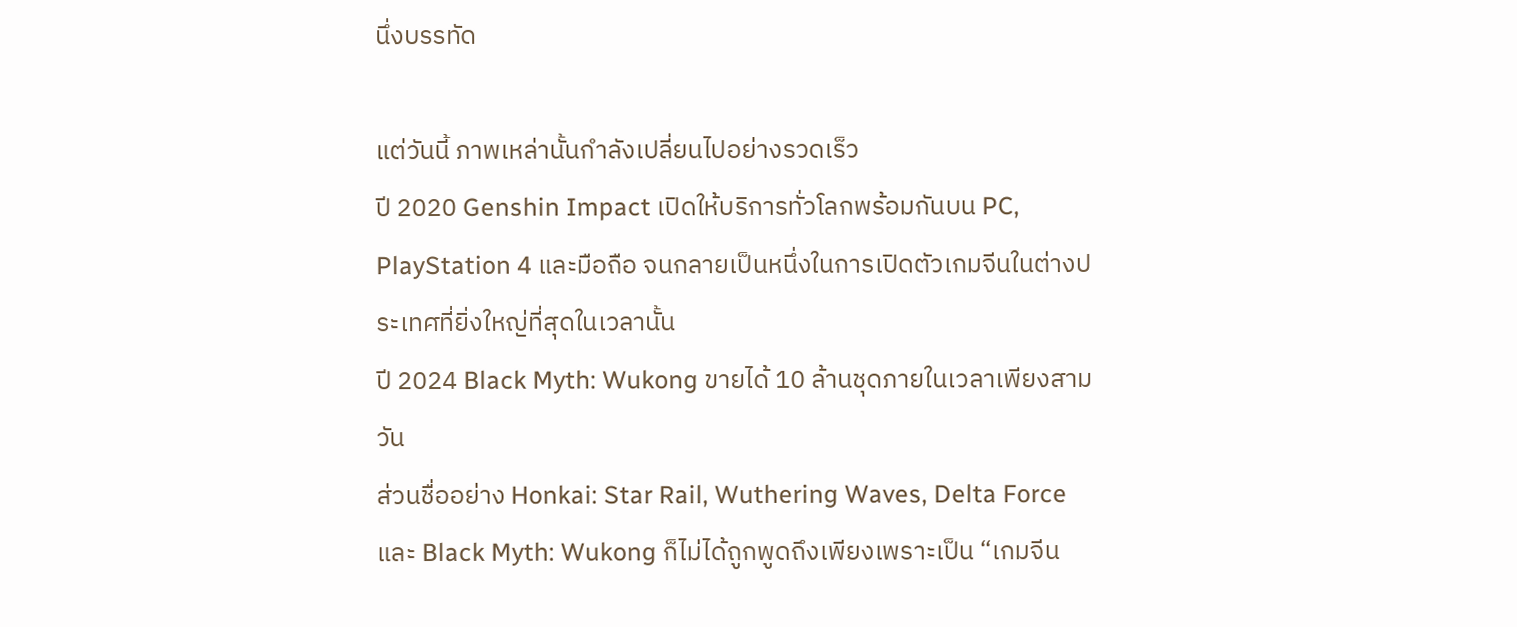นึ่งบรรทัด

แต่วันนี้ ภาพเหล่านั้นกำลังเปลี่ยนไปอย่างรวดเร็ว
ปี 2020 Genshin Impact เปิดให้บริการทั่วโลกพร้อมกันบน PC, PlayStation 4 และมือถือ จนกลายเป็นหนึ่งในการเปิดตัวเกมจีนในต่างประเทศที่ยิ่งใหญ่ที่สุดในเวลานั้น
ปี 2024 Black Myth: Wukong ขายได้ 10 ล้านชุดภายในเวลาเพียงสามวัน
ส่วนชื่ออย่าง Honkai: Star Rail, Wuthering Waves, Delta Force และ Black Myth: Wukong ก็ไม่ได้ถูกพูดถึงเพียงเพราะเป็น “เกมจีน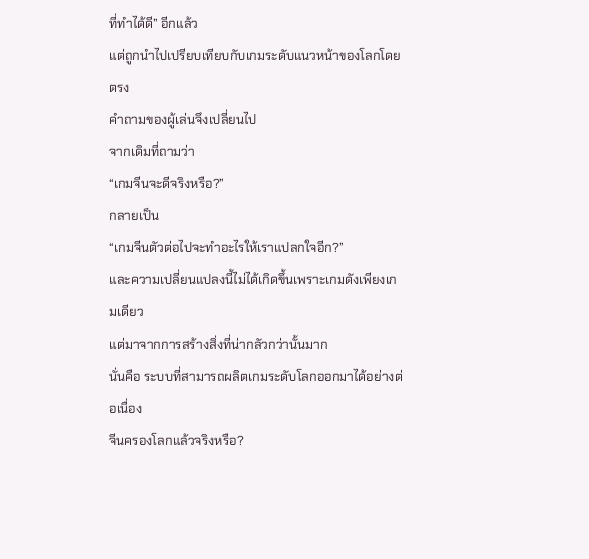ที่ทำได้ดี” อีกแล้ว
แต่ถูกนำไปเปรียบเทียบกับเกมระดับแนวหน้าของโลกโดยตรง
คำถามของผู้เล่นจึงเปลี่ยนไป
จากเดิมที่ถามว่า
“เกมจีนจะดีจริงหรือ?”
กลายเป็น
“เกมจีนตัวต่อไปจะทำอะไรให้เราแปลกใจอีก?”
และความเปลี่ยนแปลงนี้ไม่ได้เกิดขึ้นเพราะเกมดังเพียงเกมเดียว
แต่มาจากการสร้างสิ่งที่น่ากลัวกว่านั้นมาก
นั่นคือ ระบบที่สามารถผลิตเกมระดับโลกออกมาได้อย่างต่อเนื่อง
จีนครองโลกแล้วจริงหรือ?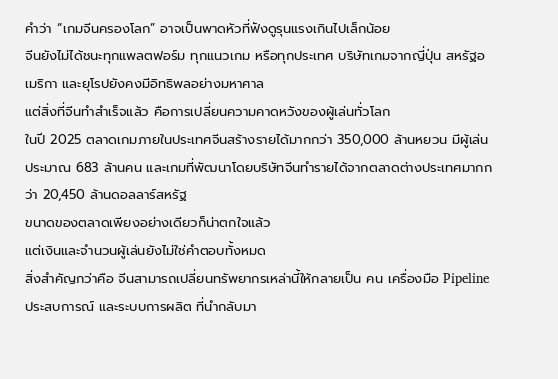คำว่า “เกมจีนครองโลก” อาจเป็นพาดหัวที่ฟังดูรุนแรงเกินไปเล็กน้อย
จีนยังไม่ได้ชนะทุกแพลตฟอร์ม ทุกแนวเกม หรือทุกประเทศ บริษัทเกมจากญี่ปุ่น สหรัฐอเมริกา และยุโรปยังคงมีอิทธิพลอย่างมหาศาล
แต่สิ่งที่จีนทำสำเร็จแล้ว คือการเปลี่ยนความคาดหวังของผู้เล่นทั่วโลก
ในปี 2025 ตลาดเกมภายในประเทศจีนสร้างรายได้มากกว่า 350,000 ล้านหยวน มีผู้เล่นประมาณ 683 ล้านคน และเกมที่พัฒนาโดยบริษัทจีนทำรายได้จากตลาดต่างประเทศมากกว่า 20,450 ล้านดอลลาร์สหรัฐ
ขนาดของตลาดเพียงอย่างเดียวก็น่าตกใจแล้ว
แต่เงินและจำนวนผู้เล่นยังไม่ใช่คำตอบทั้งหมด
สิ่งสำคัญกว่าคือ จีนสามารถเปลี่ยนทรัพยากรเหล่านี้ให้กลายเป็น คน เครื่องมือ Pipeline ประสบการณ์ และระบบการผลิต ที่นำกลับมา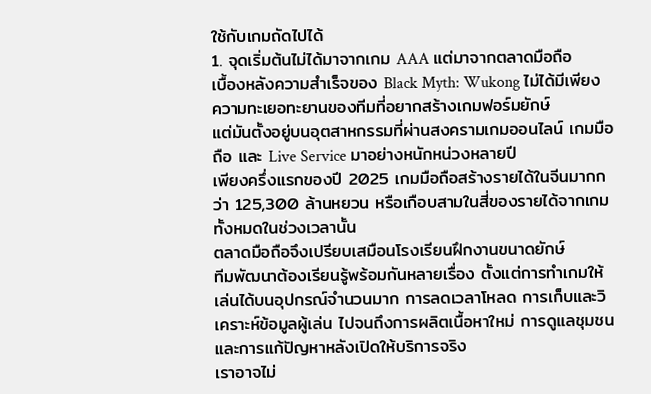ใช้กับเกมถัดไปได้
1. จุดเริ่มต้นไม่ได้มาจากเกม AAA แต่มาจากตลาดมือถือ
เบื้องหลังความสำเร็จของ Black Myth: Wukong ไม่ได้มีเพียงความทะเยอทะยานของทีมที่อยากสร้างเกมฟอร์มยักษ์
แต่มันตั้งอยู่บนอุตสาหกรรมที่ผ่านสงครามเกมออนไลน์ เกมมือถือ และ Live Service มาอย่างหนักหน่วงหลายปี
เพียงครึ่งแรกของปี 2025 เกมมือถือสร้างรายได้ในจีนมากกว่า 125,300 ล้านหยวน หรือเกือบสามในสี่ของรายได้จากเกมทั้งหมดในช่วงเวลานั้น
ตลาดมือถือจึงเปรียบเสมือนโรงเรียนฝึกงานขนาดยักษ์
ทีมพัฒนาต้องเรียนรู้พร้อมกันหลายเรื่อง ตั้งแต่การทำเกมให้เล่นได้บนอุปกรณ์จำนวนมาก การลดเวลาโหลด การเก็บและวิเคราะห์ข้อมูลผู้เล่น ไปจนถึงการผลิตเนื้อหาใหม่ การดูแลชุมชน และการแก้ปัญหาหลังเปิดให้บริการจริง
เราอาจไม่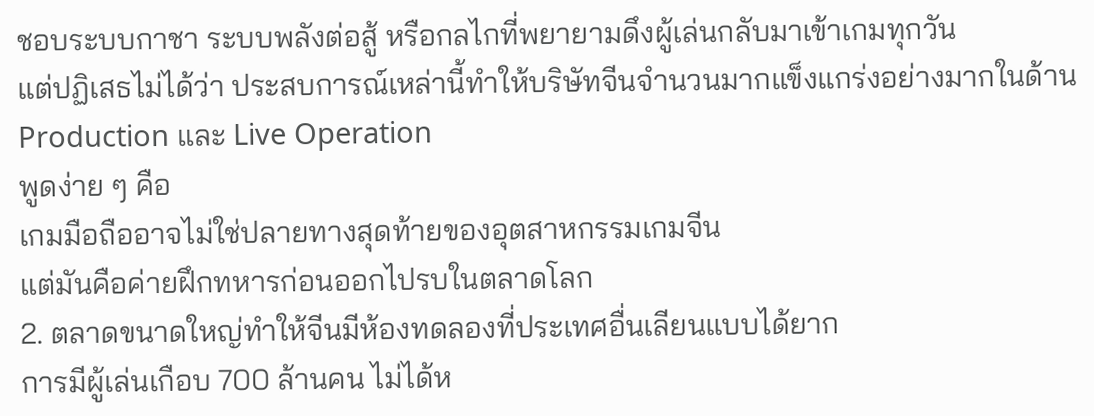ชอบระบบกาชา ระบบพลังต่อสู้ หรือกลไกที่พยายามดึงผู้เล่นกลับมาเข้าเกมทุกวัน
แต่ปฏิเสธไม่ได้ว่า ประสบการณ์เหล่านี้ทำให้บริษัทจีนจำนวนมากแข็งแกร่งอย่างมากในด้าน Production และ Live Operation
พูดง่าย ๆ คือ
เกมมือถืออาจไม่ใช่ปลายทางสุดท้ายของอุตสาหกรรมเกมจีน
แต่มันคือค่ายฝึกทหารก่อนออกไปรบในตลาดโลก
2. ตลาดขนาดใหญ่ทำให้จีนมีห้องทดลองที่ประเทศอื่นเลียนแบบได้ยาก
การมีผู้เล่นเกือบ 700 ล้านคน ไม่ได้ห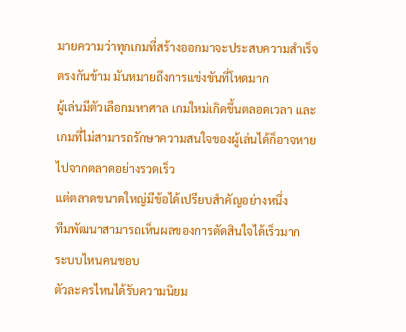มายความว่าทุกเกมที่สร้างออกมาจะประสบความสำเร็จ
ตรงกันข้าม มันหมายถึงการแข่งขันที่โหดมาก
ผู้เล่นมีตัวเลือกมหาศาล เกมใหม่เกิดขึ้นตลอดเวลา และเกมที่ไม่สามารถรักษาความสนใจของผู้เล่นได้ก็อาจหายไปจากตลาดอย่างรวดเร็ว
แต่ตลาดขนาดใหญ่มีข้อได้เปรียบสำคัญอย่างหนึ่ง
ทีมพัฒนาสามารถเห็นผลของการตัดสินใจได้เร็วมาก
ระบบไหนคนชอบ
ตัวละครไหนได้รับความนิยม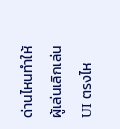ด่านไหนทำให้ผู้เล่นเลิกเล่น
UI ตรงไห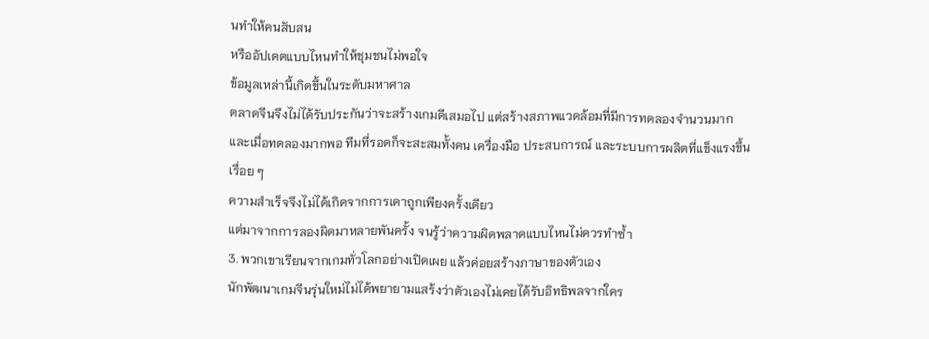นทำให้คนสับสน
หรืออัปเดตแบบไหนทำให้ชุมชนไม่พอใจ
ข้อมูลเหล่านี้เกิดขึ้นในระดับมหาศาล
ตลาดจีนจึงไม่ได้รับประกันว่าจะสร้างเกมดีเสมอไป แต่สร้างสภาพแวดล้อมที่มีการทดลองจำนวนมาก
และเมื่อทดลองมากพอ ทีมที่รอดก็จะสะสมทั้งคน เครื่องมือ ประสบการณ์ และระบบการผลิตที่แข็งแรงขึ้นเรื่อย ๆ
ความสำเร็จจึงไม่ได้เกิดจากการเดาถูกเพียงครั้งเดียว
แต่มาจากการลองผิดมาหลายพันครั้ง จนรู้ว่าความผิดพลาดแบบไหนไม่ควรทำซ้ำ
3. พวกเขาเรียนจากเกมทั่วโลกอย่างเปิดเผย แล้วค่อยสร้างภาษาของตัวเอง
นักพัฒนาเกมจีนรุ่นใหม่ไม่ได้พยายามแสร้งว่าตัวเองไม่เคยได้รับอิทธิพลจากใคร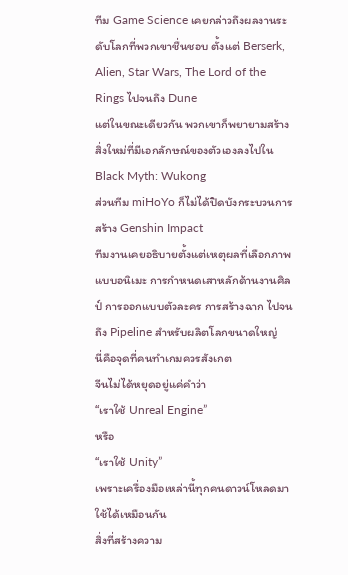ทีม Game Science เคยกล่าวถึงผลงานระดับโลกที่พวกเขาชื่นชอบ ตั้งแต่ Berserk, Alien, Star Wars, The Lord of the Rings ไปจนถึง Dune
แต่ในขณะเดียวกัน พวกเขาก็พยายามสร้างสิ่งใหม่ที่มีเอกลักษณ์ของตัวเองลงไปใน Black Myth: Wukong
ส่วนทีม miHoYo ก็ไม่ได้ปิดบังกระบวนการสร้าง Genshin Impact
ทีมงานเคยอธิบายตั้งแต่เหตุผลที่เลือกภาพแบบอนิเมะ การกำหนดเสาหลักด้านงานศิลป์ การออกแบบตัวละคร การสร้างฉาก ไปจนถึง Pipeline สำหรับผลิตโลกขนาดใหญ่
นี่คือจุดที่คนทำเกมควรสังเกต
จีนไม่ได้หยุดอยู่แค่คำว่า
“เราใช้ Unreal Engine”
หรือ
“เราใช้ Unity”
เพราะเครื่องมือเหล่านี้ทุกคนดาวน์โหลดมาใช้ได้เหมือนกัน
สิ่งที่สร้างความ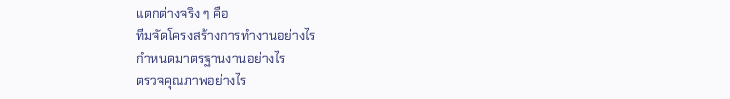แตกต่างจริง ๆ คือ
ทีมจัดโครงสร้างการทำงานอย่างไร
กำหนดมาตรฐานงานอย่างไร
ตรวจคุณภาพอย่างไร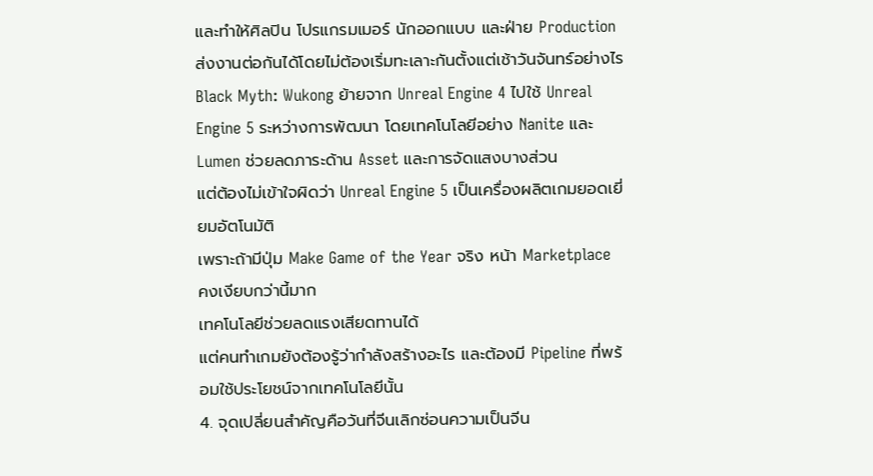และทำให้ศิลปิน โปรแกรมเมอร์ นักออกแบบ และฝ่าย Production ส่งงานต่อกันได้โดยไม่ต้องเริ่มทะเลาะกันตั้งแต่เช้าวันจันทร์อย่างไร
Black Myth: Wukong ย้ายจาก Unreal Engine 4 ไปใช้ Unreal Engine 5 ระหว่างการพัฒนา โดยเทคโนโลยีอย่าง Nanite และ Lumen ช่วยลดภาระด้าน Asset และการจัดแสงบางส่วน
แต่ต้องไม่เข้าใจผิดว่า Unreal Engine 5 เป็นเครื่องผลิตเกมยอดเยี่ยมอัตโนมัติ
เพราะถ้ามีปุ่ม Make Game of the Year จริง หน้า Marketplace คงเงียบกว่านี้มาก
เทคโนโลยีช่วยลดแรงเสียดทานได้
แต่คนทำเกมยังต้องรู้ว่ากำลังสร้างอะไร และต้องมี Pipeline ที่พร้อมใช้ประโยชน์จากเทคโนโลยีนั้น
4. จุดเปลี่ยนสำคัญคือวันที่จีนเลิกซ่อนความเป็นจีน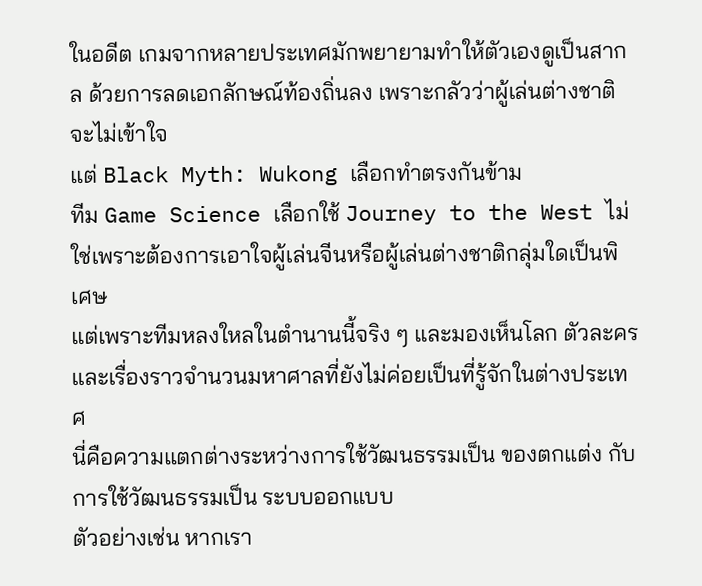ในอดีต เกมจากหลายประเทศมักพยายามทำให้ตัวเองดูเป็นสากล ด้วยการลดเอกลักษณ์ท้องถิ่นลง เพราะกลัวว่าผู้เล่นต่างชาติจะไม่เข้าใจ
แต่ Black Myth: Wukong เลือกทำตรงกันข้าม
ทีม Game Science เลือกใช้ Journey to the West ไม่ใช่เพราะต้องการเอาใจผู้เล่นจีนหรือผู้เล่นต่างชาติกลุ่มใดเป็นพิเศษ
แต่เพราะทีมหลงใหลในตำนานนี้จริง ๆ และมองเห็นโลก ตัวละคร และเรื่องราวจำนวนมหาศาลที่ยังไม่ค่อยเป็นที่รู้จักในต่างประเทศ
นี่คือความแตกต่างระหว่างการใช้วัฒนธรรมเป็น ของตกแต่ง กับการใช้วัฒนธรรมเป็น ระบบออกแบบ
ตัวอย่างเช่น หากเรา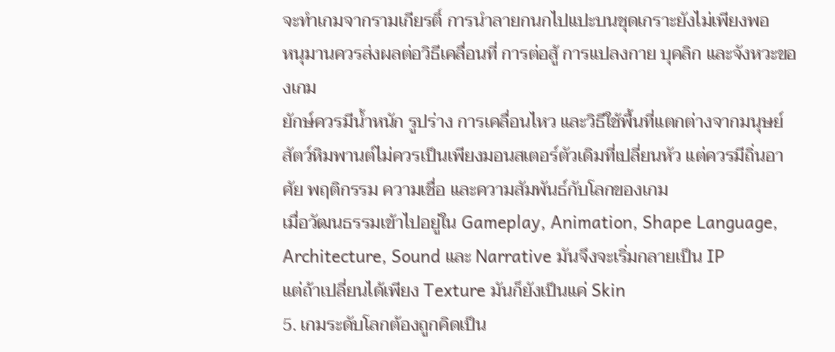จะทำเกมจากรามเกียรติ์ การนำลายกนกไปแปะบนชุดเกราะยังไม่เพียงพอ
หนุมานควรส่งผลต่อวิธีเคลื่อนที่ การต่อสู้ การแปลงกาย บุคลิก และจังหวะของเกม
ยักษ์ควรมีน้ำหนัก รูปร่าง การเคลื่อนไหว และวิธีใช้พื้นที่แตกต่างจากมนุษย์
สัตว์หิมพานต์ไม่ควรเป็นเพียงมอนสเตอร์ตัวเดิมที่เปลี่ยนหัว แต่ควรมีถิ่นอาศัย พฤติกรรม ความเชื่อ และความสัมพันธ์กับโลกของเกม
เมื่อวัฒนธรรมเข้าไปอยู่ใน Gameplay, Animation, Shape Language, Architecture, Sound และ Narrative มันจึงจะเริ่มกลายเป็น IP
แต่ถ้าเปลี่ยนได้เพียง Texture มันก็ยังเป็นแค่ Skin
5. เกมระดับโลกต้องถูกคิดเป็น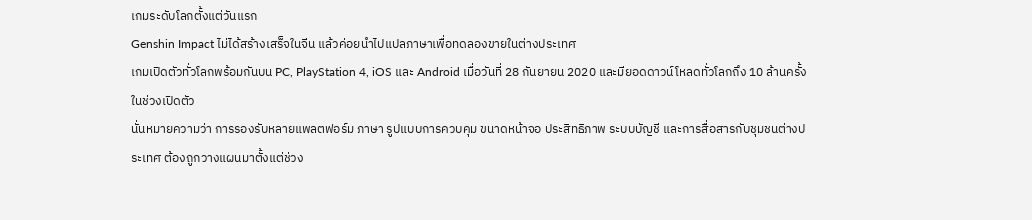เกมระดับโลกตั้งแต่วันแรก
Genshin Impact ไม่ได้สร้างเสร็จในจีน แล้วค่อยนำไปแปลภาษาเพื่อทดลองขายในต่างประเทศ
เกมเปิดตัวทั่วโลกพร้อมกันบน PC, PlayStation 4, iOS และ Android เมื่อวันที่ 28 กันยายน 2020 และมียอดดาวน์โหลดทั่วโลกถึง 10 ล้านครั้งในช่วงเปิดตัว
นั่นหมายความว่า การรองรับหลายแพลตฟอร์ม ภาษา รูปแบบการควบคุม ขนาดหน้าจอ ประสิทธิภาพ ระบบบัญชี และการสื่อสารกับชุมชนต่างประเทศ ต้องถูกวางแผนมาตั้งแต่ช่วง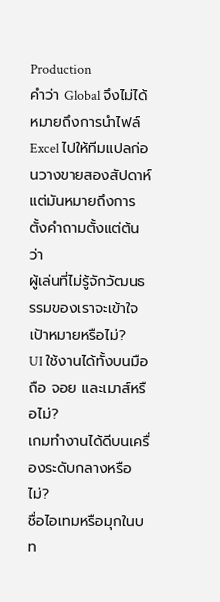Production
คำว่า Global จึงไม่ได้หมายถึงการนำไฟล์ Excel ไปให้ทีมแปลก่อนวางขายสองสัปดาห์
แต่มันหมายถึงการตั้งคำถามตั้งแต่ต้นว่า
ผู้เล่นที่ไม่รู้จักวัฒนธรรมของเราจะเข้าใจเป้าหมายหรือไม่?
UI ใช้งานได้ทั้งบนมือถือ จอย และเมาส์หรือไม่?
เกมทำงานได้ดีบนเครื่องระดับกลางหรือไม่?
ชื่อไอเทมหรือมุกในบท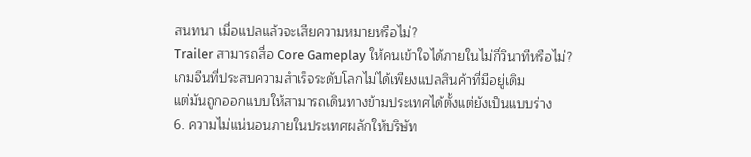สนทนา เมื่อแปลแล้วจะเสียความหมายหรือไม่?
Trailer สามารถสื่อ Core Gameplay ให้คนเข้าใจได้ภายในไม่กี่วินาทีหรือไม่?
เกมจีนที่ประสบความสำเร็จระดับโลกไม่ได้เพียงแปลสินค้าที่มีอยู่เดิม
แต่มันถูกออกแบบให้สามารถเดินทางข้ามประเทศได้ตั้งแต่ยังเป็นแบบร่าง
6. ความไม่แน่นอนภายในประเทศผลักให้บริษัท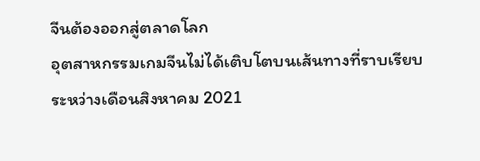จีนต้องออกสู่ตลาดโลก
อุตสาหกรรมเกมจีนไม่ได้เติบโตบนเส้นทางที่ราบเรียบ
ระหว่างเดือนสิงหาคม 2021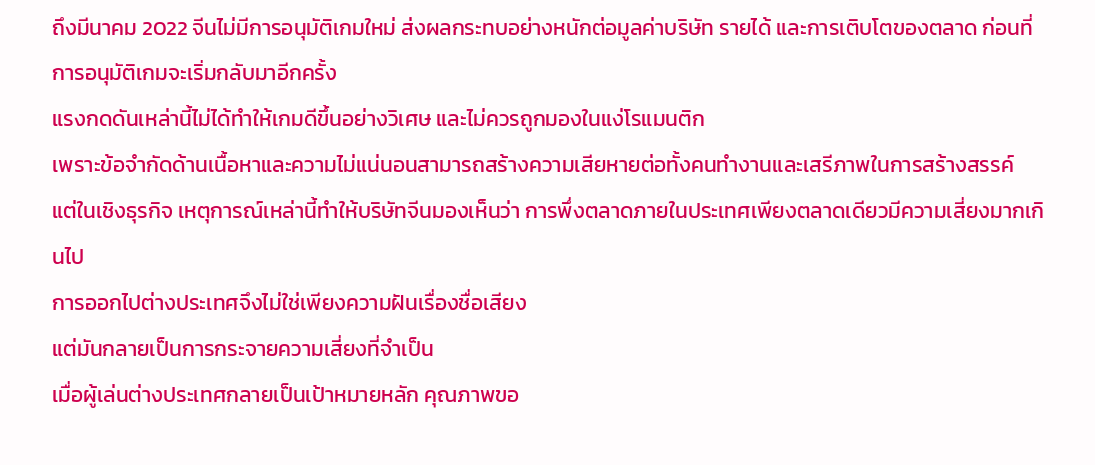ถึงมีนาคม 2022 จีนไม่มีการอนุมัติเกมใหม่ ส่งผลกระทบอย่างหนักต่อมูลค่าบริษัท รายได้ และการเติบโตของตลาด ก่อนที่การอนุมัติเกมจะเริ่มกลับมาอีกครั้ง
แรงกดดันเหล่านี้ไม่ได้ทำให้เกมดีขึ้นอย่างวิเศษ และไม่ควรถูกมองในแง่โรแมนติก
เพราะข้อจำกัดด้านเนื้อหาและความไม่แน่นอนสามารถสร้างความเสียหายต่อทั้งคนทำงานและเสรีภาพในการสร้างสรรค์
แต่ในเชิงธุรกิจ เหตุการณ์เหล่านี้ทำให้บริษัทจีนมองเห็นว่า การพึ่งตลาดภายในประเทศเพียงตลาดเดียวมีความเสี่ยงมากเกินไป
การออกไปต่างประเทศจึงไม่ใช่เพียงความฝันเรื่องชื่อเสียง
แต่มันกลายเป็นการกระจายความเสี่ยงที่จำเป็น
เมื่อผู้เล่นต่างประเทศกลายเป็นเป้าหมายหลัก คุณภาพขอ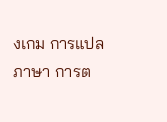งเกม การแปลภาษา การต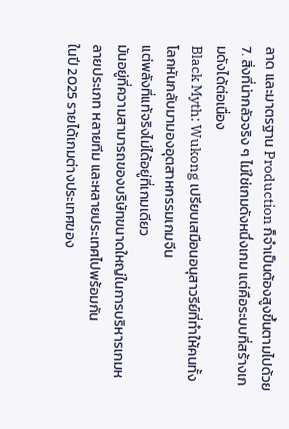ลาด และมาตรฐาน Production ก็จำเป็นต้องสูงขึ้นตามไปด้วย
7. สิ่งที่น่ากลัวจริง ๆ ไม่ใช่เกมดังหนึ่งเกม แต่คือระบบที่สร้างเกมดังได้ต่อเนื่อง
Black Myth: Wukong เปรียบเสมือนอนุสาวรีย์ที่ทำให้คนทั้งโลกหันกลับมามองอุตสาหกรรมเกมจีน
แต่พลังที่แท้จริงไม่ได้อยู่ที่เกมเดียว
มันอยู่ที่ความสามารถของบริษัทขนาดใหญ่ในการบริหารเกมหลายประเภท หลายทีม และหลายประเทศไปพร้อมกัน
ในปี 2025 รายได้เกมต่างประเทศของ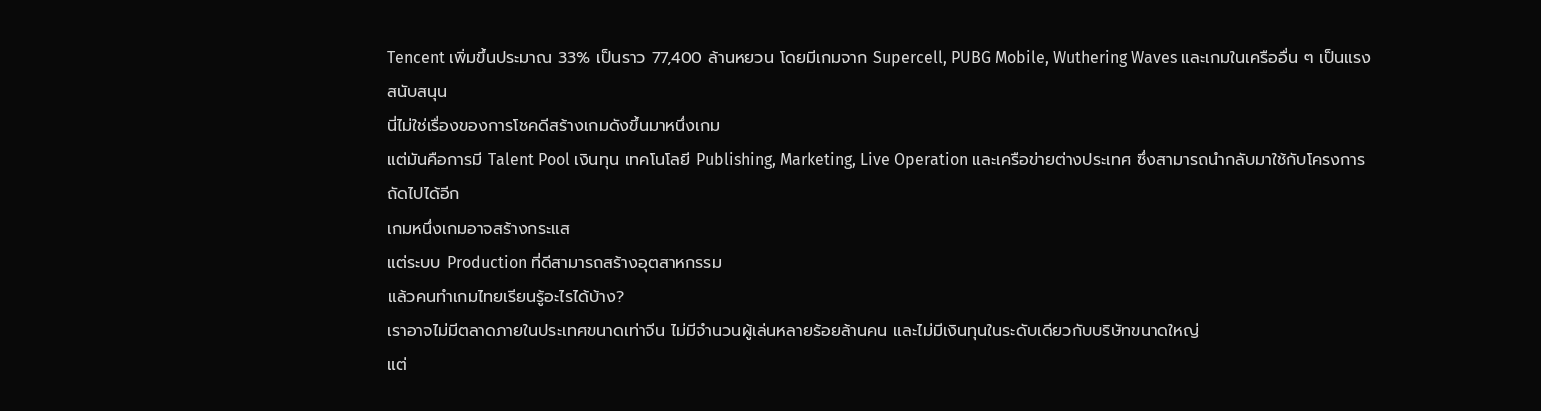Tencent เพิ่มขึ้นประมาณ 33% เป็นราว 77,400 ล้านหยวน โดยมีเกมจาก Supercell, PUBG Mobile, Wuthering Waves และเกมในเครืออื่น ๆ เป็นแรงสนับสนุน
นี่ไม่ใช่เรื่องของการโชคดีสร้างเกมดังขึ้นมาหนึ่งเกม
แต่มันคือการมี Talent Pool เงินทุน เทคโนโลยี Publishing, Marketing, Live Operation และเครือข่ายต่างประเทศ ซึ่งสามารถนำกลับมาใช้กับโครงการถัดไปได้อีก
เกมหนึ่งเกมอาจสร้างกระแส
แต่ระบบ Production ที่ดีสามารถสร้างอุตสาหกรรม
แล้วคนทำเกมไทยเรียนรู้อะไรได้บ้าง?
เราอาจไม่มีตลาดภายในประเทศขนาดเท่าจีน ไม่มีจำนวนผู้เล่นหลายร้อยล้านคน และไม่มีเงินทุนในระดับเดียวกับบริษัทขนาดใหญ่
แต่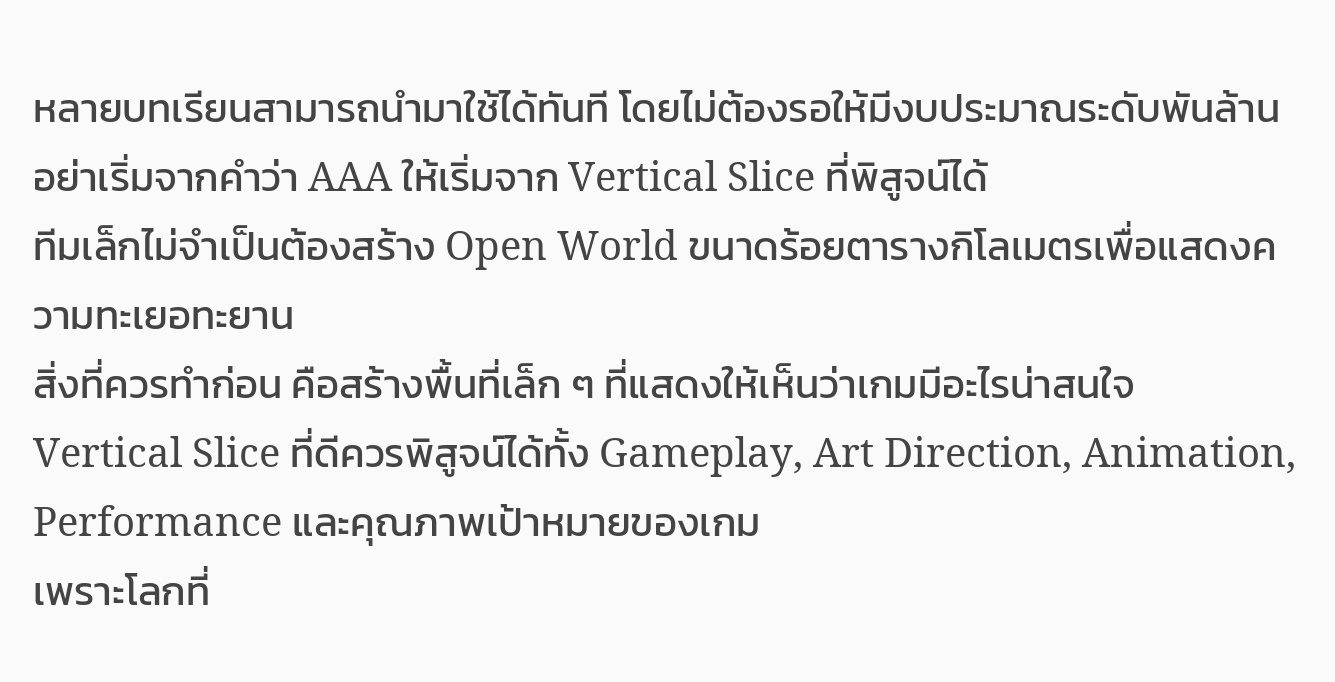หลายบทเรียนสามารถนำมาใช้ได้ทันที โดยไม่ต้องรอให้มีงบประมาณระดับพันล้าน
อย่าเริ่มจากคำว่า AAA ให้เริ่มจาก Vertical Slice ที่พิสูจน์ได้
ทีมเล็กไม่จำเป็นต้องสร้าง Open World ขนาดร้อยตารางกิโลเมตรเพื่อแสดงความทะเยอทะยาน
สิ่งที่ควรทำก่อน คือสร้างพื้นที่เล็ก ๆ ที่แสดงให้เห็นว่าเกมมีอะไรน่าสนใจ
Vertical Slice ที่ดีควรพิสูจน์ได้ทั้ง Gameplay, Art Direction, Animation, Performance และคุณภาพเป้าหมายของเกม
เพราะโลกที่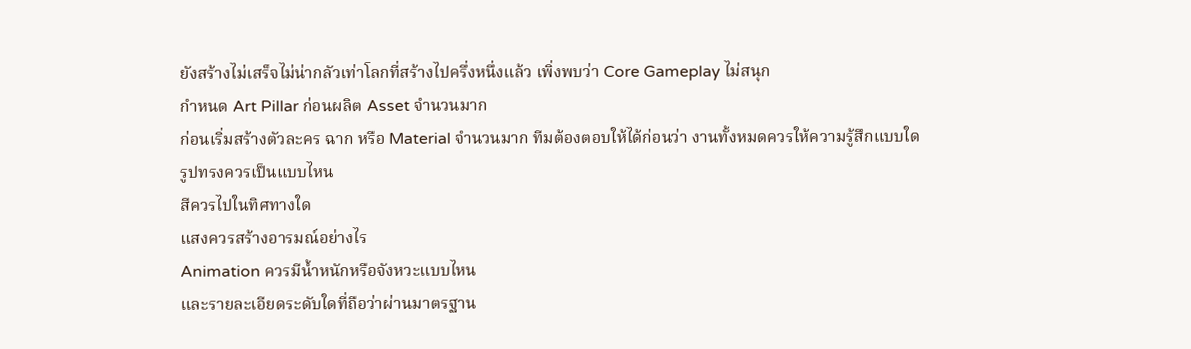ยังสร้างไม่เสร็จไม่น่ากลัวเท่าโลกที่สร้างไปครึ่งหนึ่งแล้ว เพิ่งพบว่า Core Gameplay ไม่สนุก
กำหนด Art Pillar ก่อนผลิต Asset จำนวนมาก
ก่อนเริ่มสร้างตัวละคร ฉาก หรือ Material จำนวนมาก ทีมต้องตอบให้ได้ก่อนว่า งานทั้งหมดควรให้ความรู้สึกแบบใด
รูปทรงควรเป็นแบบไหน
สีควรไปในทิศทางใด
แสงควรสร้างอารมณ์อย่างไร
Animation ควรมีน้ำหนักหรือจังหวะแบบไหน
และรายละเอียดระดับใดที่ถือว่าผ่านมาตรฐาน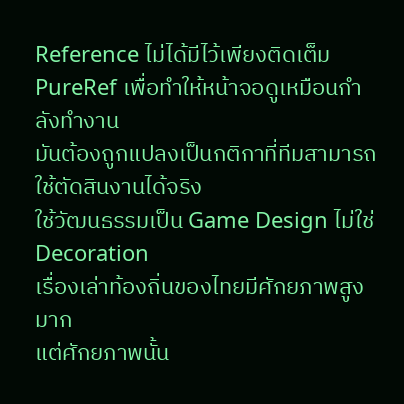Reference ไม่ได้มีไว้เพียงติดเต็ม PureRef เพื่อทำให้หน้าจอดูเหมือนกำลังทำงาน
มันต้องถูกแปลงเป็นกติกาที่ทีมสามารถใช้ตัดสินงานได้จริง
ใช้วัฒนธรรมเป็น Game Design ไม่ใช่ Decoration
เรื่องเล่าท้องถิ่นของไทยมีศักยภาพสูงมาก
แต่ศักยภาพนั้น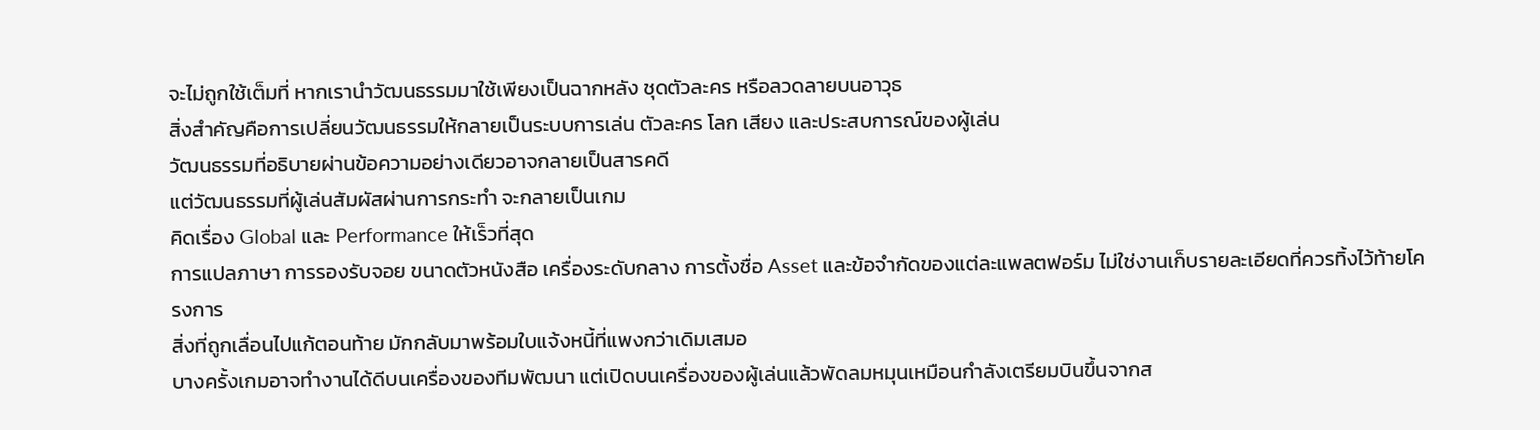จะไม่ถูกใช้เต็มที่ หากเรานำวัฒนธรรมมาใช้เพียงเป็นฉากหลัง ชุดตัวละคร หรือลวดลายบนอาวุธ
สิ่งสำคัญคือการเปลี่ยนวัฒนธรรมให้กลายเป็นระบบการเล่น ตัวละคร โลก เสียง และประสบการณ์ของผู้เล่น
วัฒนธรรมที่อธิบายผ่านข้อความอย่างเดียวอาจกลายเป็นสารคดี
แต่วัฒนธรรมที่ผู้เล่นสัมผัสผ่านการกระทำ จะกลายเป็นเกม
คิดเรื่อง Global และ Performance ให้เร็วที่สุด
การแปลภาษา การรองรับจอย ขนาดตัวหนังสือ เครื่องระดับกลาง การตั้งชื่อ Asset และข้อจำกัดของแต่ละแพลตฟอร์ม ไม่ใช่งานเก็บรายละเอียดที่ควรทิ้งไว้ท้ายโครงการ
สิ่งที่ถูกเลื่อนไปแก้ตอนท้าย มักกลับมาพร้อมใบแจ้งหนี้ที่แพงกว่าเดิมเสมอ
บางครั้งเกมอาจทำงานได้ดีบนเครื่องของทีมพัฒนา แต่เปิดบนเครื่องของผู้เล่นแล้วพัดลมหมุนเหมือนกำลังเตรียมบินขึ้นจากส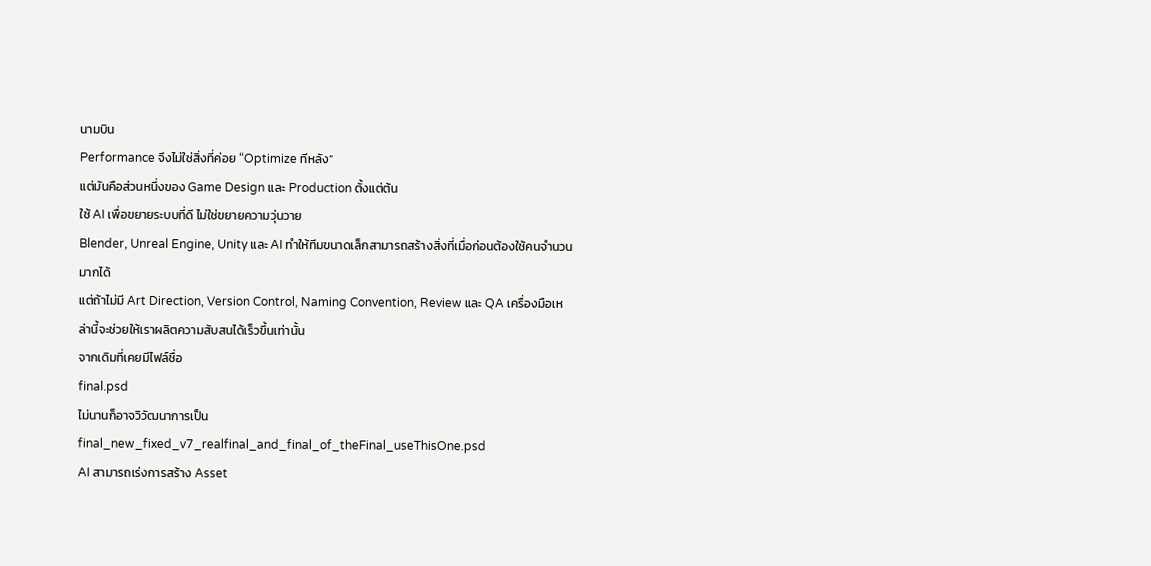นามบิน
Performance จึงไม่ใช่สิ่งที่ค่อย “Optimize ทีหลัง”
แต่มันคือส่วนหนึ่งของ Game Design และ Production ตั้งแต่ต้น
ใช้ AI เพื่อขยายระบบที่ดี ไม่ใช่ขยายความวุ่นวาย
Blender, Unreal Engine, Unity และ AI ทำให้ทีมขนาดเล็กสามารถสร้างสิ่งที่เมื่อก่อนต้องใช้คนจำนวนมากได้
แต่ถ้าไม่มี Art Direction, Version Control, Naming Convention, Review และ QA เครื่องมือเหล่านี้จะช่วยให้เราผลิตความสับสนได้เร็วขึ้นเท่านั้น
จากเดิมที่เคยมีไฟล์ชื่อ
final.psd
ไม่นานก็อาจวิวัฒนาการเป็น
final_new_fixed_v7_realfinal_and_final_of_theFinal_useThisOne.psd
AI สามารถเร่งการสร้าง Asset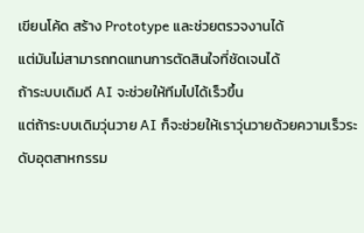เขียนโค้ด สร้าง Prototype และช่วยตรวจงานได้
แต่มันไม่สามารถทดแทนการตัดสินใจที่ชัดเจนได้
ถ้าระบบเดิมดี AI จะช่วยให้ทีมไปได้เร็วขึ้น
แต่ถ้าระบบเดิมวุ่นวาย AI ก็จะช่วยให้เราวุ่นวายด้วยความเร็วระดับอุตสาหกรรม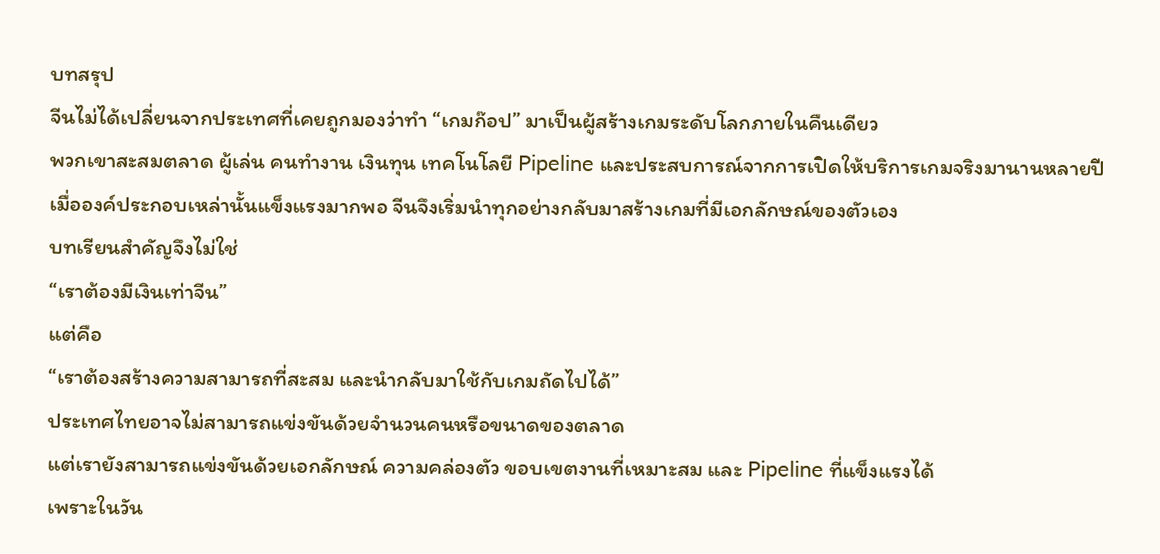บทสรุป
จีนไม่ได้เปลี่ยนจากประเทศที่เคยถูกมองว่าทำ “เกมก๊อป” มาเป็นผู้สร้างเกมระดับโลกภายในคืนเดียว
พวกเขาสะสมตลาด ผู้เล่น คนทำงาน เงินทุน เทคโนโลยี Pipeline และประสบการณ์จากการเปิดให้บริการเกมจริงมานานหลายปี
เมื่อองค์ประกอบเหล่านั้นแข็งแรงมากพอ จีนจึงเริ่มนำทุกอย่างกลับมาสร้างเกมที่มีเอกลักษณ์ของตัวเอง
บทเรียนสำคัญจึงไม่ใช่
“เราต้องมีเงินเท่าจีน”
แต่คือ
“เราต้องสร้างความสามารถที่สะสม และนำกลับมาใช้กับเกมถัดไปได้”
ประเทศไทยอาจไม่สามารถแข่งขันด้วยจำนวนคนหรือขนาดของตลาด
แต่เรายังสามารถแข่งขันด้วยเอกลักษณ์ ความคล่องตัว ขอบเขตงานที่เหมาะสม และ Pipeline ที่แข็งแรงได้
เพราะในวัน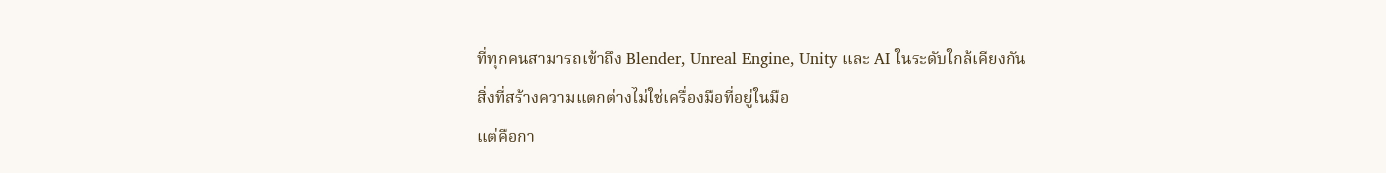ที่ทุกคนสามารถเข้าถึง Blender, Unreal Engine, Unity และ AI ในระดับใกล้เคียงกัน
สิ่งที่สร้างความแตกต่างไม่ใช่เครื่องมือที่อยู่ในมือ
แต่คือกา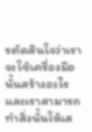รตัดสินใจว่าเราจะใช้เครื่องมือนั้นสร้างอะไร
และเราสามารถทำสิ่งนั้นให้เส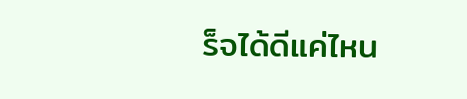ร็จได้ดีแค่ไหน